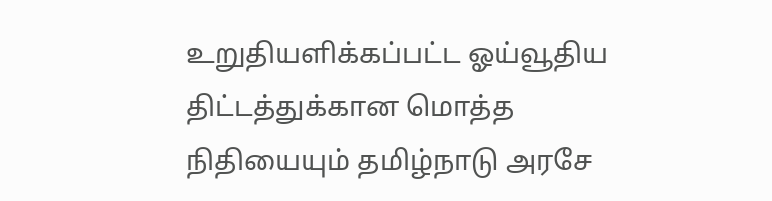உறுதியளிக்கப்பட்ட ஓய்வூதிய திட்டத்துக்கான மொத்த நிதியையும் தமிழ்நாடு அரசே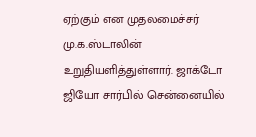ஏற்கும் என முதலமைச்சர் மு.க.ஸ்டாலின் உறுதியளித்துள்ளார். ஜாக்டோ ஜியோ சார்பில் சென்னையில்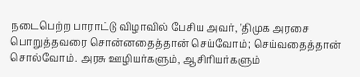நடைபெற்ற பாராட்டு விழாவில் பேசிய அவர், 'திமுக அரசை பொறுத்தவரை சொன்னதைத்தான் செய்வோம்; செய்வதைத்தான் சொல்வோம். அரசு ஊழியர்களும், ஆசிரியர்களும்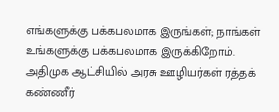எங்களுக்கு பக்கபலமாக இருங்கள்; நாங்கள் உங்களுக்கு பக்கபலமாக இருக்கிறோம். அதிமுக ஆட்சியில் அரசு ஊழியர்கள் ரத்தக் கண்ணீர்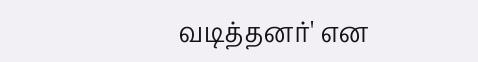வடித்தனர்' என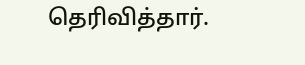தெரிவித்தார்.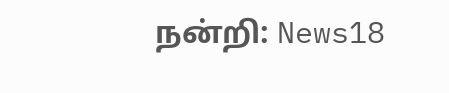நன்றி: News18